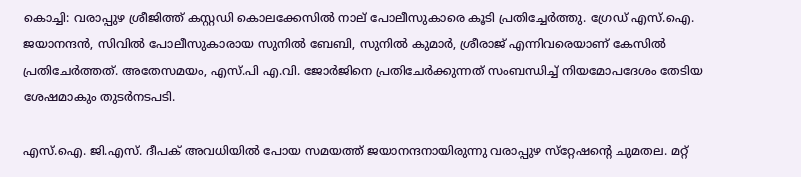കൊച്ചി: വരാപ്പുഴ ശ്രീജിത്ത് കസ്റ്റഡി കൊലക്കേസില്‍ നാല് പോലീസുകാരെ കൂടി പ്രതിച്ചേര്‍ത്തു. ഗ്രേഡ് എസ്.ഐ. ജയാനന്ദന്‍, സിവില്‍ പോലീസുകാരായ സുനില്‍ ബേബി, സുനില്‍ കുമാര്‍, ശ്രീരാജ് എന്നിവരെയാണ് കേസില്‍ പ്രതിചേര്‍ത്തത്. അതേസമയം, എസ്.പി എ.വി. ജോര്‍ജിനെ പ്രതിചേര്‍ക്കുന്നത് സംബന്ധിച്ച് നിയമോപദേശം തേടിയ ശേഷമാകും തുടര്‍നടപടി.

എസ്.ഐ. ജി.എസ്. ദീപക് അവധിയില്‍ പോയ സമയത്ത് ജയാനന്ദനായിരുന്നു വരാപ്പുഴ സ്‌റ്റേഷന്റെ ചുമതല. മറ്റ്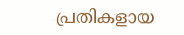പ്രതികളായ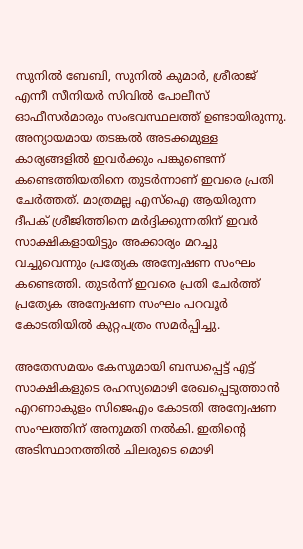സുനില്‍ ബേബി, സുനില്‍ കുമാര്‍, ശ്രീരാജ് എന്നീ സീനിയര്‍ സിവില്‍ പോലീസ് ഓഫീസര്‍മാരും സംഭവസ്ഥലത്ത് ഉണ്ടായിരുന്നു. അന്യായമായ തടങ്കല്‍ അടക്കമുള്ള കാര്യങ്ങളില്‍ ഇവര്‍ക്കും പങ്കുണ്ടെന്ന് കണ്ടെത്തിയതിനെ തുടര്‍ന്നാണ് ഇവരെ പ്രതി ചേര്‍ത്തത്. മാത്രമല്ല എസ്‌ഐ ആയിരുന്ന ദീപക് ശ്രീജിത്തിനെ മര്‍ദ്ദിക്കുന്നതിന് ഇവര്‍ സാക്ഷികളായിട്ടും അക്കാര്യം മറച്ചു വച്ചുവെന്നും പ്രത്യേക അന്വേഷണ സംഘം കണ്ടെത്തി. തുടര്‍ന്ന് ഇവരെ പ്രതി ചേര്‍ത്ത് പ്രത്യേക അന്വേഷണ സംഘം പറവൂര്‍ കോടതിയില്‍ കുറ്റപത്രം സമര്‍പ്പിച്ചു.

അതേസമയം കേസുമായി ബന്ധപ്പെട്ട് എട്ട് സാക്ഷികളുടെ രഹസ്യമൊഴി രേഖപ്പെടുത്താന്‍ എറണാകുളം സിജെഎം കോടതി അന്വേഷണ സംഘത്തിന് അനുമതി നല്‍കി. ഇതിന്റെ അടിസ്ഥാനത്തില്‍ ചിലരുടെ മൊഴി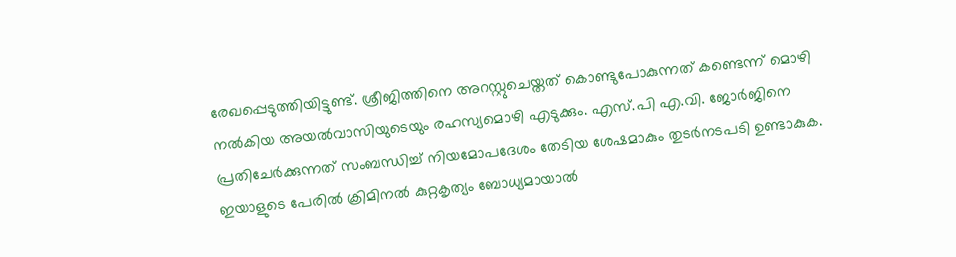രേഖപ്പെടുത്തിയിട്ടുണ്ട്. ശ്രീജിത്തിനെ അറസ്റ്റുചെയ്തത് കൊണ്ടുപോകുന്നത് കണ്ടെന്ന് മൊഴി നല്‍കിയ അയല്‍വാസിയുടെയും രഹസ്യമൊഴി എടുക്കും. എസ്.പി എ.വി. ജോര്‍ജിനെ പ്രതിചേര്‍ക്കുന്നത് സംബന്ധിച്ച് നിയമോപദേശം തേടിയ ശേഷമാകും തുടര്‍നടപടി ഉണ്ടാകുക. ഇയാളുടെ പേരില്‍ ക്രിമിനല്‍ കുറ്റകൃത്യം ബോധ്യമായാല്‍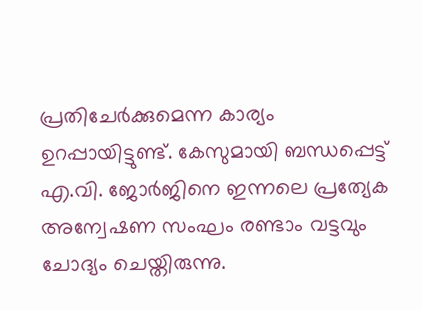പ്രതിചേര്‍ക്കുമെന്ന കാര്യം ഉറപ്പായിട്ടുണ്ട്. കേസുമായി ബന്ധപ്പെട്ട് എ.വി. ജോര്‍ജിനെ ഇന്നലെ പ്രത്യേക അന്വേഷണ സംഘം രണ്ടാം വട്ടവും ചോദ്യം ചെയ്തിരുന്നു.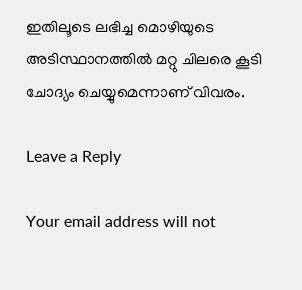ഇതിലൂടെ ലഭിച്ച മൊഴിയുടെ അടിസ്ഥാനത്തില്‍ മറ്റു ചിലരെ കൂടി ചോദ്യം ചെയ്യുമെന്നാണ് വിവരം.

Leave a Reply

Your email address will not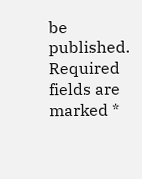be published. Required fields are marked *